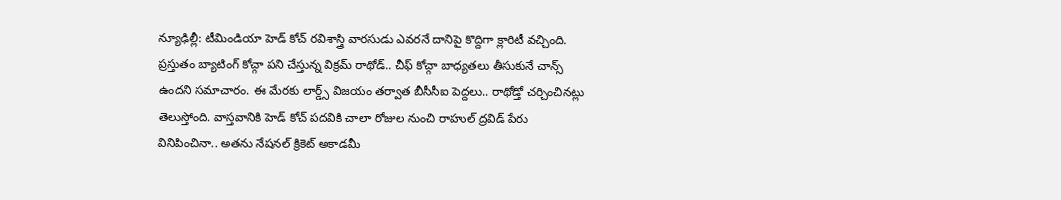న్యూఢిల్లీ: టీమిండియా హెడ్ కోచ్ రవిశాస్త్రి వారసుడు ఎవరనే దానిపై కొద్దిగా క్లారిటీ వచ్చింది. ప్రస్తుతం బ్యాటింగ్ కోచ్గా పని చేస్తున్న విక్రమ్ రాథోడ్.. చీఫ్ కోచ్గా బాధ్యతలు తీసుకునే చాన్స్ ఉందని సమాచారం. ఈ మేరకు లార్డ్స్ విజయం తర్వాత బీసీసీఐ పెద్దలు.. రాథోడ్తో చర్చించినట్లు తెలుస్తోంది. వాస్తవానికి హెడ్ కోచ్ పదవికి చాలా రోజుల నుంచి రాహుల్ ద్రవిడ్ పేరు వినిపించినా.. అతను నేషనల్ క్రికెట్ అకాడమీ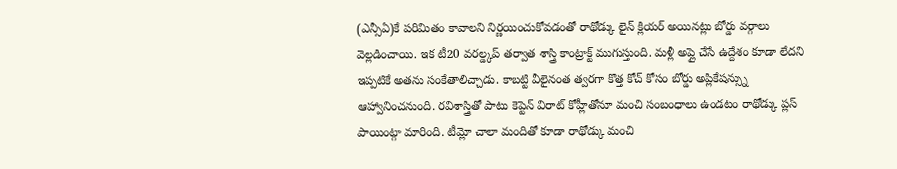(ఎన్సీఏ)కే పరిమితం కావాలని నిర్ణయించుకోవడంతో రాథోడ్కు లైన్ క్లియర్ అయినట్లు బోర్డు వర్గాలు వెల్లడించాయి. ఇక టీ20 వరల్డ్కప్ తర్వాత శాస్త్రి కాంట్రాక్ట్ ముగుస్తుంది. మళ్లీ అప్లై చేసే ఉద్దేశం కూడా లేదని ఇప్పటికే అతను సంకేతాలిచ్చాడు. కాబట్టి వీలైనంత త్వరగా కొత్త కోచ్ కోసం బోర్డు అప్లికేషన్స్ను ఆహ్వానించనుంది. రవిశాస్త్రితో పాటు కెప్టెన్ విరాట్ కోహ్లీతోనూ మంచి సంబంధాలు ఉండటం రాథోడ్కు ప్లస్ పాయింట్గా మారింది. టీమ్లో చాలా మందితో కూడా రాథోడ్కు మంచి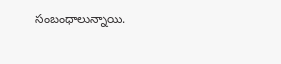సంబంధాలున్నాయి.